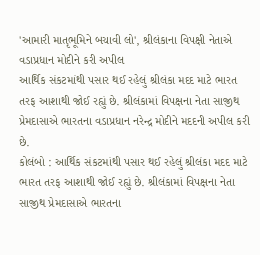'આમારી માતૃભૂમિને બચાવી લો', શ્રીલંકાના વિપક્ષી નેતાએ વડાપ્રધાન મોદીને કરી અપીલ
આર્થિક સંકટમાંથી પસાર થઈ રહેલું શ્રીલંકા મદદ માટે ભારત તરફ આશાથી જોઈ રહ્યું છે. શ્રીલંકામાં વિપક્ષના નેતા સાજીથ પ્રેમદાસાએ ભારતના વડાપ્રધાન નરેન્દ્ર મોદીને મદદની અપીલ કરી છે.
કોલંબો : આર્થિક સંકટમાંથી પસાર થઈ રહેલું શ્રીલંકા મદદ માટે ભારત તરફ આશાથી જોઈ રહ્યું છે. શ્રીલંકામાં વિપક્ષના નેતા સાજીથ પ્રેમદાસાએ ભારતના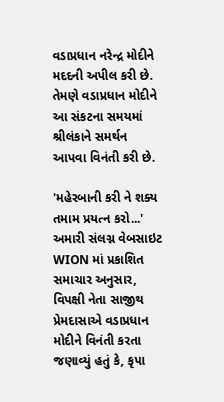વડાપ્રધાન નરેન્દ્ર મોદીને મદદની અપીલ કરી છે. તેમણે વડાપ્રધાન મોદીને આ સંકટના સમયમાં શ્રીલંકાને સમર્થન આપવા વિનંતી કરી છે.

'મહેરબાની કરી ને શક્ય તમામ પ્રયત્ન કરો...'
અમારી સંલગ્ન વેબસાઇટ WION માં પ્રકાશિત સમાચાર અનુસાર, વિપક્ષી નેતા સાજીથ પ્રેમદાસાએ વડાપ્રધાન મોદીને વિનંતી કરતા જણાવ્યું હતું કે, કૃપા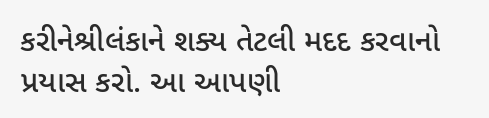કરીનેશ્રીલંકાને શક્ય તેટલી મદદ કરવાનો પ્રયાસ કરો. આ આપણી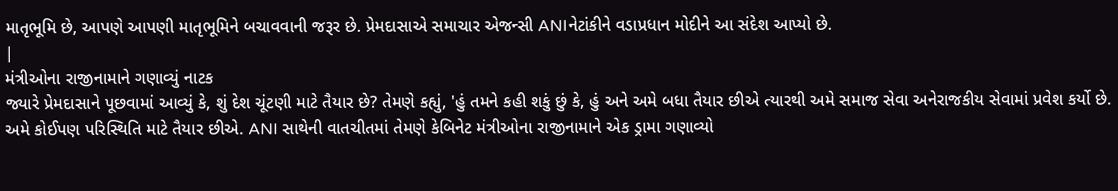માતૃભૂમિ છે, આપણે આપણી માતૃભૂમિને બચાવવાની જરૂર છે. પ્રેમદાસાએ સમાચાર એજન્સી ANIનેટાંકીને વડાપ્રધાન મોદીને આ સંદેશ આપ્યો છે.
|
મંત્રીઓના રાજીનામાને ગણાવ્યું નાટક
જ્યારે પ્રેમદાસાને પૂછવામાં આવ્યું કે, શું દેશ ચૂંટણી માટે તૈયાર છે? તેમણે કહ્યું, 'હું તમને કહી શકું છું કે, હું અને અમે બધા તૈયાર છીએ ત્યારથી અમે સમાજ સેવા અનેરાજકીય સેવામાં પ્રવેશ કર્યો છે. અમે કોઈપણ પરિસ્થિતિ માટે તૈયાર છીએ. ANI સાથેની વાતચીતમાં તેમણે કેબિનેટ મંત્રીઓના રાજીનામાને એક ડ્રામા ગણાવ્યો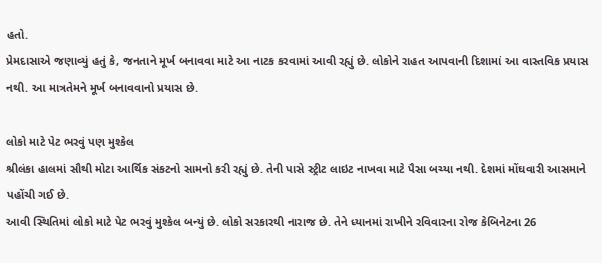હતો.
પ્રેમદાસાએ જણાવ્યું હતું કે, જનતાને મૂર્ખ બનાવવા માટે આ નાટક કરવામાં આવી રહ્યું છે. લોકોને રાહત આપવાની દિશામાં આ વાસ્તવિક પ્રયાસ નથી. આ માત્રતેમને મૂર્ખ બનાવવાનો પ્રયાસ છે.

લોકો માટે પેટ ભરવું પણ મુશ્કેલ
શ્રીલંકા હાલમાં સૌથી મોટા આર્થિક સંકટનો સામનો કરી રહ્યું છે. તેની પાસે સ્ટ્રીટ લાઇટ નાખવા માટે પૈસા બચ્યા નથી. દેશમાં મોંઘવારી આસમાને પહોંચી ગઈ છે.
આવી સ્થિતિમાં લોકો માટે પેટ ભરવું મુશ્કેલ બન્યું છે. લોકો સરકારથી નારાજ છે. તેને ધ્યાનમાં રાખીને રવિવારના રોજ કેબિનેટના 26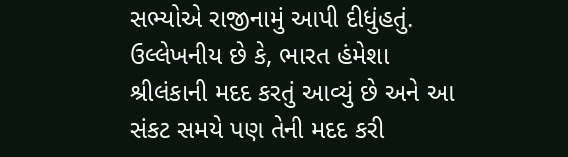સભ્યોએ રાજીનામું આપી દીધુંહતું.
ઉલ્લેખનીય છે કે, ભારત હંમેશા શ્રીલંકાની મદદ કરતું આવ્યું છે અને આ સંકટ સમયે પણ તેની મદદ કરી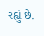રહ્યું છે.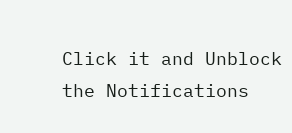Click it and Unblock the Notifications